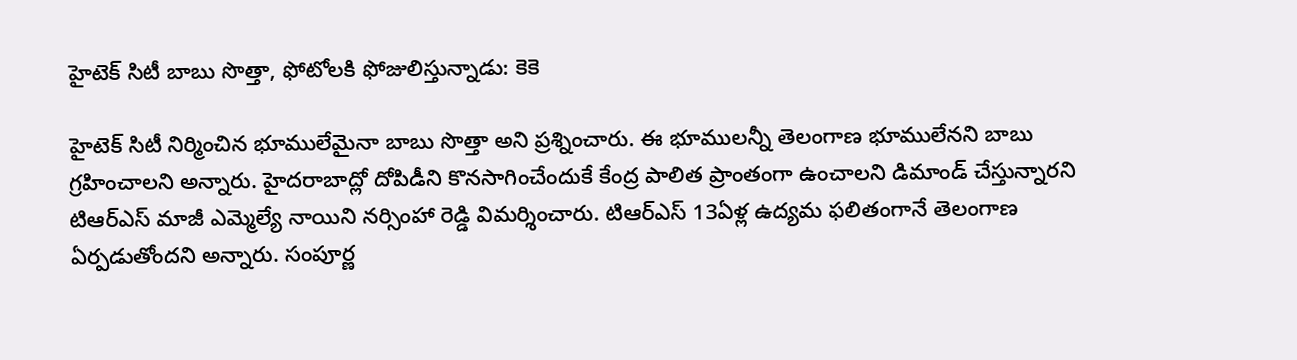హైటెక్ సిటీ బాబు సొత్తా, ఫోటోలకి ఫోజులిస్తున్నాడు: కెకె

హైటెక్ సిటీ నిర్మించిన భూములేమైనా బాబు సొత్తా అని ప్రశ్నించారు. ఈ భూములన్నీ తెలంగాణ భూములేనని బాబు గ్రహించాలని అన్నారు. హైదరాబాద్లో దోపిడీని కొనసాగించేందుకే కేంద్ర పాలిత ప్రాంతంగా ఉంచాలని డిమాండ్ చేస్తున్నారని టిఆర్ఎస్ మాజీ ఎమ్మెల్యే నాయిని నర్సింహా రెడ్డి విమర్శించారు. టిఆర్ఎస్ 13ఏళ్ల ఉద్యమ ఫలితంగానే తెలంగాణ ఏర్పడుతోందని అన్నారు. సంపూర్ణ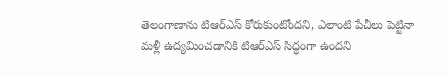తెలంగాణాను టిఆర్ఎస్ కోరుకుంటోందని, ఎలాంటి పేచీలు పెట్టినా మళ్లీ ఉద్యమించడానికి టిఆర్ఎస్ సిద్ధంగా ఉందని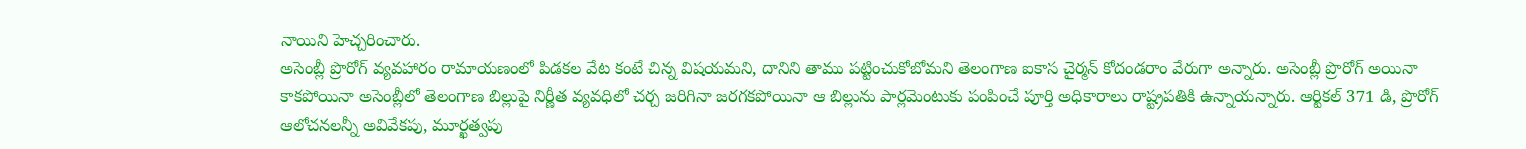నాయిని హెచ్చరించారు.
అసెంబ్లీ ప్రొరోగ్ వ్యవహారం రామాయణంలో పిడకల వేట కంటే చిన్న విషయమని, దానిని తాము పట్టించుకోబోమని తెలంగాణ ఐకాస చైర్మన్ కోదండరాం వేరుగా అన్నారు. అసెంబ్లీ ప్రొరోగ్ అయినా కాకపోయినా అసెంబ్లీలో తెలంగాణ బిల్లుపై నిర్ణీత వ్యవధిలో చర్చ జరిగినా జరగకపోయినా ఆ బిల్లును పార్లమెంటుకు పంపించే పూర్తి అధికారాలు రాష్ట్రపతికి ఉన్నాయన్నారు. ఆర్టికల్ 371 డి, ప్రొరోగ్ ఆలోచనలన్నీ అవివేకపు, మూర్ఖత్వపు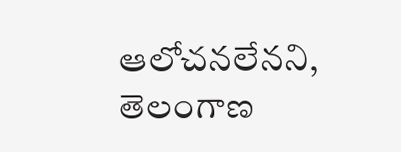ఆలోచనలేనని, తెలంగాణ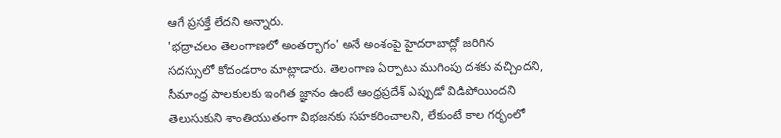ఆగే ప్రసక్తే లేదని అన్నారు.
'భద్రాచలం తెలంగాణలో అంతర్భాగం' అనే అంశంపై హైదరాబాద్లో జరిగిన సదస్సులో కోదండరాం మాట్లాడారు. తెలంగాణ ఏర్పాటు ముగింపు దశకు వచ్చిందని, సీమాంధ్ర పాలకులకు ఇంగిత జ్ఞానం ఉంటే ఆంధ్రప్రదేశ్ ఎప్పుడో విడిపోయిందని తెలుసుకుని శాంతియుతంగా విభజనకు సహకరించాలని, లేకుంటే కాల గర్భంలో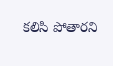కలిసి పోతారని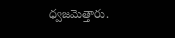ధ్వజమెత్తారు.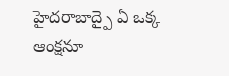హైదరాబాద్పై ఏ ఒక్క ఆంక్షనూ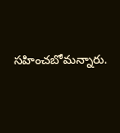సహించబోమన్నారు.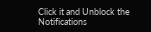Click it and Unblock the Notifications